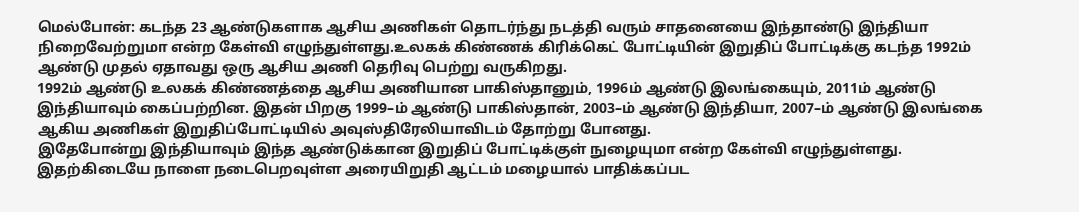மெல்போன்: கடந்த 23 ஆண்டுகளாக ஆசிய அணிகள் தொடர்ந்து நடத்தி வரும் சாதனையை இந்தாண்டு இந்தியா நிறைவேற்றுமா என்ற கேள்வி எழுந்துள்ளது.உலகக் கிண்ணக் கிரிக்கெட் போட்டியின் இறுதிப் போட்டிக்கு கடந்த 1992ம் ஆண்டு முதல் ஏதாவது ஒரு ஆசிய அணி தெரிவு பெற்று வருகிறது.
1992ம் ஆண்டு உலகக் கிண்ணத்தை ஆசிய அணியான பாகிஸ்தானும், 1996ம் ஆண்டு இலங்கையும், 2011ம் ஆண்டு இந்தியாவும் கைப்பற்றின. இதன் பிறகு 1999–ம் ஆண்டு பாகிஸ்தான், 2003–ம் ஆண்டு இந்தியா, 2007–ம் ஆண்டு இலங்கை ஆகிய அணிகள் இறுதிப்போட்டியில் அவுஸ்திரேலியாவிடம் தோற்று போனது.
இதேபோன்று இந்தியாவும் இந்த ஆண்டுக்கான இறுதிப் போட்டிக்குள் நுழையுமா என்ற கேள்வி எழுந்துள்ளது. இதற்கிடையே நாளை நடைபெறவுள்ள அரையிறுதி ஆட்டம் மழையால் பாதிக்கப்பட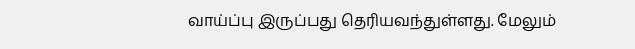வாய்ப்பு இருப்பது தெரியவந்துள்ளது. மேலும்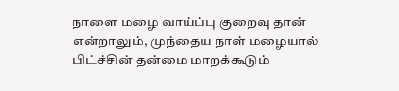நாளை மழை வாய்ப்பு குறைவு தான் என்றாலும், முந்தைய நாள் மழையால் பிட்ச்சின் தன்மை மாறக்கூடும்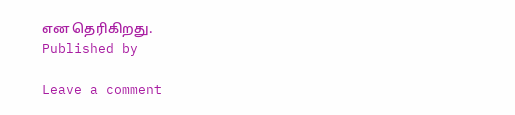என தெரிகிறது.
Published by

Leave a comment